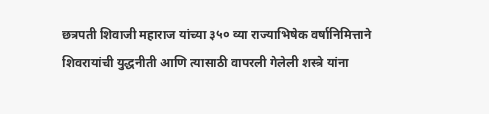छत्रपती शिवाजी महाराज यांच्या ३५० व्या राज्याभिषेक वर्षानिमित्ताने शिवरायांची युद्धनीती आणि त्यासाठी वापरली गेलेली शस्त्रे यांना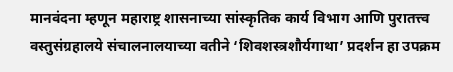मानवंदना म्हणून महाराष्ट्र शासनाच्या सांस्कृतिक कार्य विभाग आणि पुरातत्त्व वस्तुसंग्रहालये संचालनालयाच्या वतीने ‘शिवशस्त्रशौर्यगाथा’ प्रदर्शन हा उपक्रम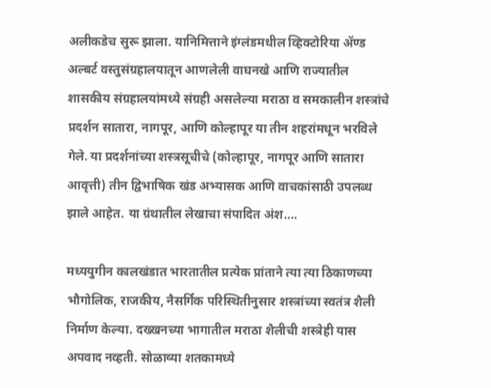अलीकडेच सुरू झाला. यानिमित्ताने इंग्लंडमधील व्हिक्टोरिया ॲण्ड अल्बर्ट वस्तुसंग्रहालयातून आणलेली वाघनखे आणि राज्यातील शासकीय संग्रहालयांमध्ये संग्रही असलेल्या मराठा व समकालीन शस्त्रांचे प्रदर्शन सातारा, नागपूर, आणि कोल्हापूर या तीन शहरांमधून भरविले गेले. या प्रदर्शनांच्या शस्त्रसूचीचे (कोल्हापूर, नागपूर आणि सातारा आवृत्ती) तीन द्विभाषिक खंड अभ्यासक आणि वाचकांसाठी उपलब्ध झाले आहेत. या ग्रंथातील लेखाचा संपादित अंश….

मध्ययुगीन कालखंडात भारतातील प्रत्येक प्रांताने त्या त्या ठिकाणच्या भौगोलिक, राजकीय, नैसर्गिक परिस्थितीनुसार शस्त्रांच्या स्वतंत्र शैली निर्माण केल्या. दख्खनच्या भागातील मराठा शैलीची शस्त्रेही यास अपवाद नव्हती. सोळाव्या शतकामध्ये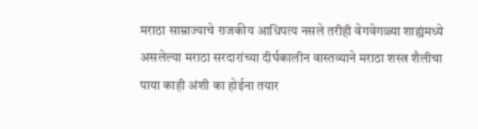मराठा साम्राज्याचे राजकीय आधिपत्य नसले तरीही वेगवेगळ्या शाह्यंमध्ये असलेल्या मराठा सरदारांच्या दीर्घकालीन वास्तव्याने मराठा शस्त्र शैलीचा पाया काही अंशी का होईना तयार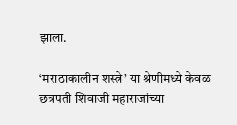झाला.

‘मराठाकालीन शस्त्रे’ या श्रेणीमध्ये केवळ छत्रपती शिवाजी महाराजांच्या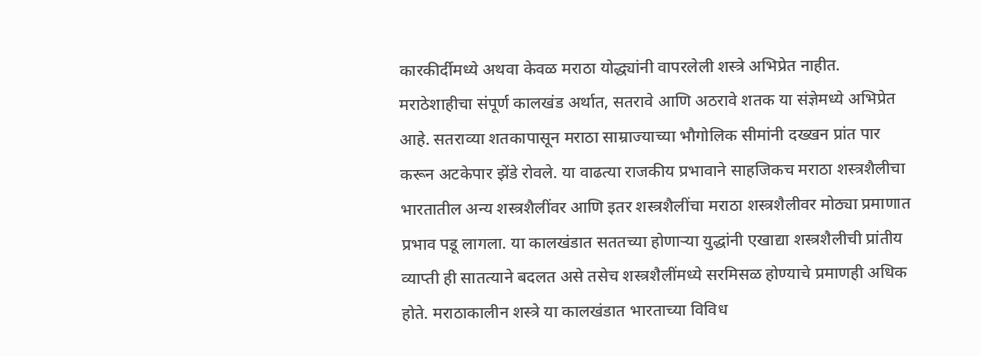कारकीर्दीमध्ये अथवा केवळ मराठा योद्ध्यांनी वापरलेली शस्त्रे अभिप्रेत नाहीत. मराठेशाहीचा संपूर्ण कालखंड अर्थात, सतरावे आणि अठरावे शतक या संज्ञेमध्ये अभिप्रेत आहे. सतराव्या शतकापासून मराठा साम्राज्याच्या भौगोलिक सीमांनी दख्खन प्रांत पार करून अटकेपार झेंडे रोवले. या वाढत्या राजकीय प्रभावाने साहजिकच मराठा शस्त्रशैलीचा भारतातील अन्य शस्त्रशैलींवर आणि इतर शस्त्रशैलींचा मराठा शस्त्रशैलीवर मोठ्या प्रमाणात प्रभाव पडू लागला. या कालखंडात सततच्या होणार्‍या युद्धांनी एखाद्या शस्त्रशैलीची प्रांतीय व्याप्ती ही सातत्याने बदलत असे तसेच शस्त्रशैलींमध्ये सरमिसळ होण्याचे प्रमाणही अधिक होते. मराठाकालीन शस्त्रे या कालखंडात भारताच्या विविध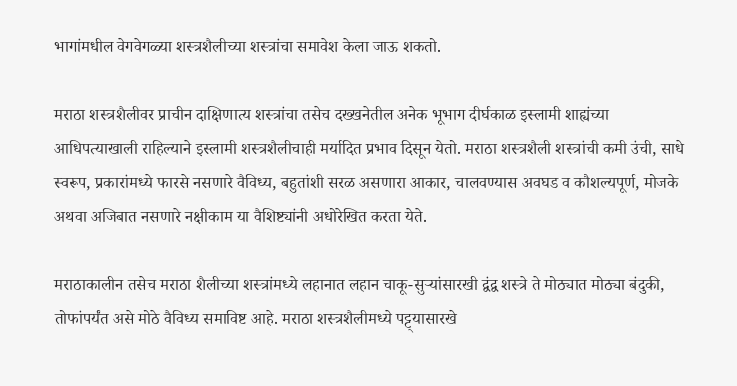भागांमधील वेगवेगळ्या शस्त्रशैलीच्या शस्त्रांचा समावेश केला जाऊ शकतो.

मराठा शस्त्रशैलीवर प्राचीन दाक्षिणात्य शस्त्रांचा तसेच दख्खनेतील अनेक भूभाग दीर्घकाळ इस्लामी शाह्यंच्या आधिपत्याखाली राहिल्याने इस्लामी शस्त्रशैलीचाही मर्यादित प्रभाव दिसून येतो. मराठा शस्त्रशैली शस्त्रांची कमी उंची, साधे स्वरूप, प्रकारांमध्ये फारसे नसणारे वैविध्य, बहुतांशी सरळ असणारा आकार, चालवण्यास अवघड व कौशल्यपूर्ण, मोजके अथवा अजिबात नसणारे नक्षीकाम या वैशिष्ट्यांनी अधोरेखित करता येते.

मराठाकालीन तसेच मराठा शैलीच्या शस्त्रांमध्ये लहानात लहान चाकू-सुर्‍यांसारखी द्वंद्व शस्त्रे ते मोठ्यात मोठ्या बंदुकी, तोफांपर्यंत असे मोठे वैविध्य समाविष्ट आहे. मराठा शस्त्रशैलीमध्ये पट्ट्यासारखे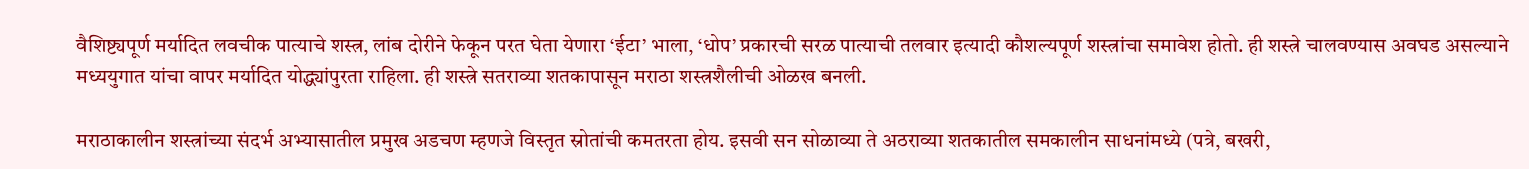वैशिष्ट्यपूर्ण मर्यादित लवचीक पात्याचे शस्त्र, लांब दोरीने फेकून परत घेता येणारा ‘ईटा’ भाला, ‘धोप’ प्रकारची सरळ पात्याची तलवार इत्यादी कौशल्यपूर्ण शस्त्रांचा समावेश होतो. ही शस्त्रे चालवण्यास अवघड असल्याने मध्ययुगात यांचा वापर मर्यादित योद्ध्यांपुरता राहिला. ही शस्त्रे सतराव्या शतकापासून मराठा शस्त्रशैलीची ओळख बनली.

मराठाकालीन शस्त्रांच्या संदर्भ अभ्यासातील प्रमुख अडचण म्हणजे विस्तृत स्रोतांची कमतरता होय. इसवी सन सोळाव्या ते अठराव्या शतकातील समकालीन साधनांमध्ये (पत्रे, बखरी,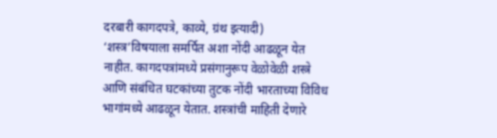दरबारी कागदपत्रे, काव्ये, ग्रंथ इत्यादी) ‘शस्त्र’विषयाला समर्पित अशा नोंदी आढळून येत नाहीत. कागदपत्रांमध्ये प्रसंगानुरूप वेळोवेळी शस्त्रे आणि संबंधित घटकांच्या तुटक नोंदी भारताच्या विविध भागांमध्ये आढळून येतात. शस्त्रांची माहिती देणारे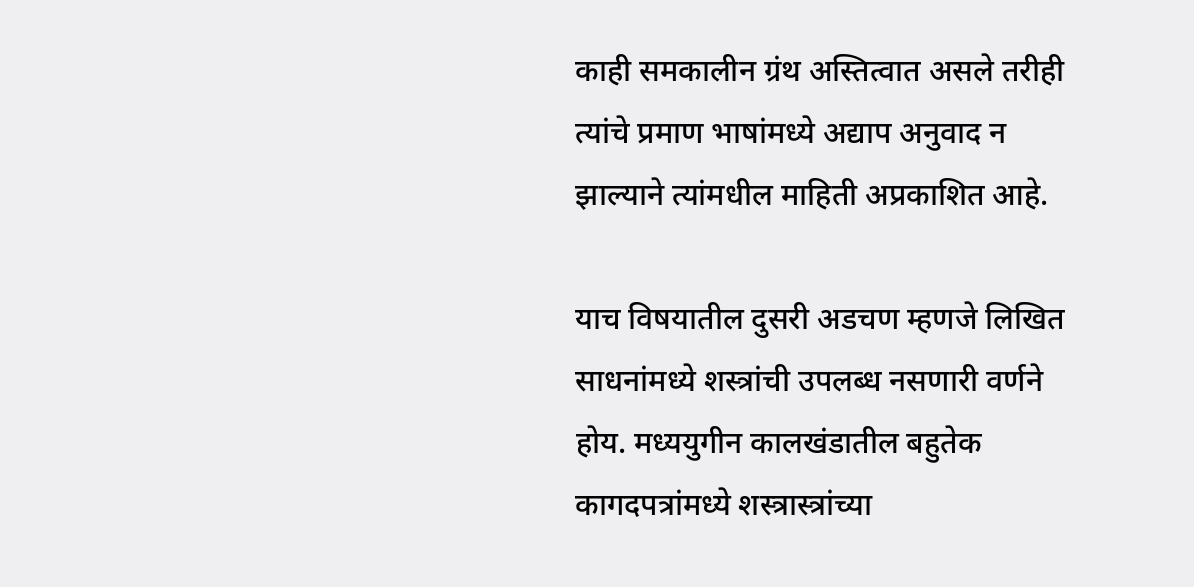काही समकालीन ग्रंथ अस्तित्वात असले तरीही त्यांचे प्रमाण भाषांमध्ये अद्याप अनुवाद न झाल्याने त्यांमधील माहिती अप्रकाशित आहे.

याच विषयातील दुसरी अडचण म्हणजे लिखित साधनांमध्ये शस्त्रांची उपलब्ध नसणारी वर्णने होय. मध्ययुगीन कालखंडातील बहुतेक कागदपत्रांमध्ये शस्त्रास्त्रांच्या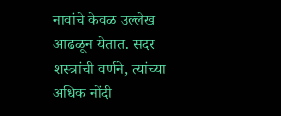नावांचे केवळ उल्लेख आढळून येतात. सदर शस्त्रांची वर्णने, त्यांच्या अधिक नोंदी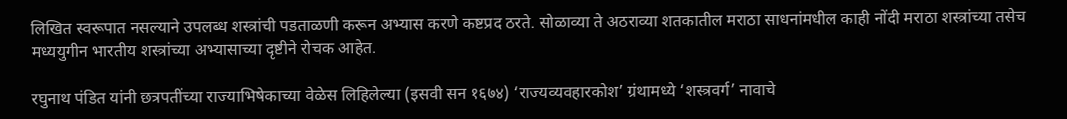लिखित स्वरूपात नसल्याने उपलब्ध शस्त्रांची पडताळणी करून अभ्यास करणे कष्टप्रद ठरते. सोळाव्या ते अठराव्या शतकातील मराठा साधनांमधील काही नोंदी मराठा शस्त्रांच्या तसेच मध्ययुगीन भारतीय शस्त्रांच्या अभ्यासाच्या दृष्टीने रोचक आहेत.

रघुनाथ पंडित यांनी छत्रपतींच्या राज्याभिषेकाच्या वेळेस लिहिलेल्या (इसवी सन १६७४) ‘राज्यव्यवहारकोश’ ग्रंथामध्ये ‘शस्त्रवर्ग’ नावाचे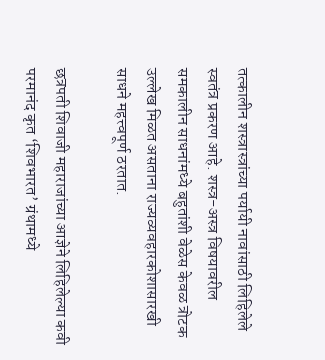तत्कालीन शस्त्रास्त्रांच्या पर्यायी नावांसाठी लिहिलेले स्वतंत्र प्रकरण आहे. शस्त्र-अस्त्र विषयावरील समकालीन साधनांमध्ये बहुतांशी वेळेस केवळ त्रोटक उल्लेख मिळत असताना राज्यव्यवहारकोशासारखी साधने महत्त्वपूर्ण ठरतात.

छत्रपती शिवाजी महाराजांच्या आज्ञेने लिहिलेल्या कवी परमानंद कृत ‘शिवभारत’ ग्रंथामध्ये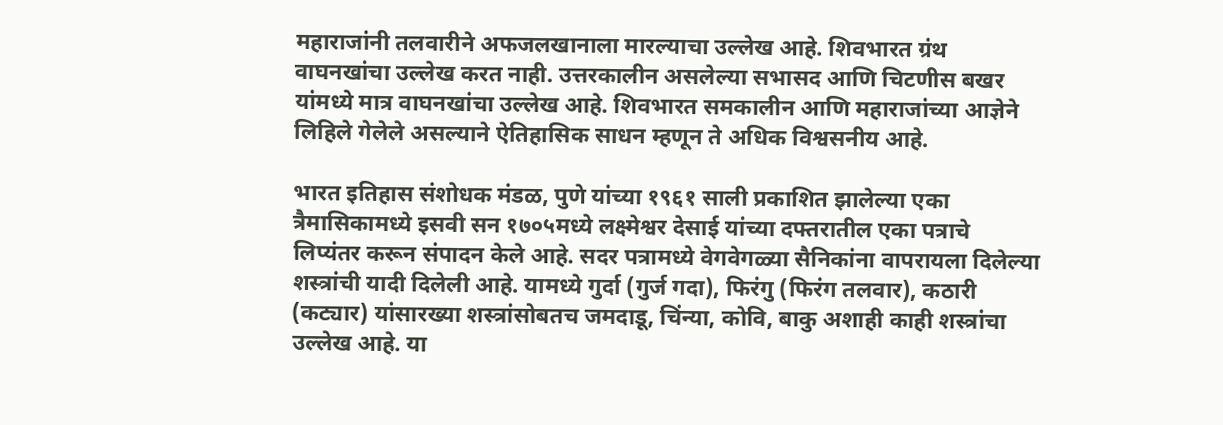महाराजांनी तलवारीने अफजलखानाला मारल्याचा उल्लेख आहे. शिवभारत ग्रंथ वाघनखांचा उल्लेख करत नाही. उत्तरकालीन असलेल्या सभासद आणि चिटणीस बखर यांमध्ये मात्र वाघनखांचा उल्लेख आहे. शिवभारत समकालीन आणि महाराजांच्या आज्ञेने लिहिले गेलेले असल्याने ऐतिहासिक साधन म्हणून ते अधिक विश्वसनीय आहे.

भारत इतिहास संशोधक मंडळ, पुणे यांच्या १९६१ साली प्रकाशित झालेल्या एका त्रैमासिकामध्ये इसवी सन १७०५मध्ये लक्ष्मेश्वर देसाई यांच्या दफ्तरातील एका पत्राचे लिप्यंतर करून संपादन केले आहे. सदर पत्रामध्ये वेगवेगळ्या सैनिकांना वापरायला दिलेल्या शस्त्रांची यादी दिलेली आहे. यामध्ये गुर्दा (गुर्ज गदा), फिरंगु (फिरंग तलवार), कठारी (कट्यार) यांसारख्या शस्त्रांसोबतच जमदाडू, चिंन्या, कोवि, बाकु अशाही काही शस्त्रांचा उल्लेख आहे. या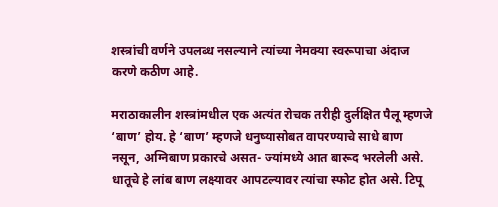शस्त्रांची वर्णने उपलब्ध नसल्याने त्यांच्या नेमक्या स्वरूपाचा अंदाज करणे कठीण आहे.

मराठाकालीन शस्त्रांमधील एक अत्यंत रोचक तरीही दुर्लक्षित पैलू म्हणजे ‘बाण’ होय. हे ‘बाण’ म्हणजे धनुष्यासोबत वापरण्याचे साधे बाण नसून, अग्निबाण प्रकारचे असत- ज्यांमध्ये आत बारूद भरलेली असे. धातूचे हे लांब बाण लक्ष्यावर आपटल्यावर त्यांचा स्फोट होत असे. टिपू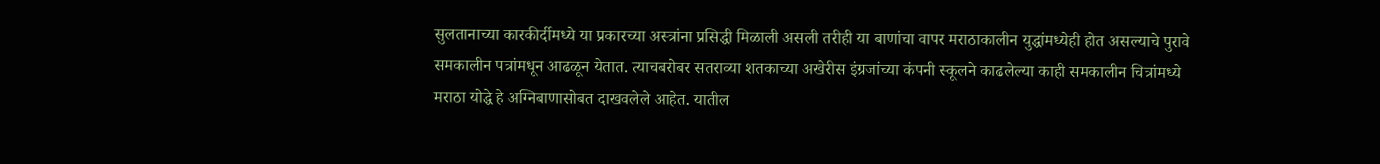सुलतानाच्या कारकीर्दीमध्ये या प्रकारच्या अस्त्रांना प्रसिद्धी मिळाली असली तरीही या बाणांचा वापर मराठाकालीन युद्धांमध्येही होत असल्याचे पुरावे समकालीन पत्रांमधून आढळून येतात. त्याचबरोबर सतराव्या शतकाच्या अखेरीस इंग्रजांच्या कंपनी स्कूलने काढलेल्या काही समकालीन चित्रांमध्ये मराठा योद्धे हे अग्निबाणासोबत दाखवलेले आहेत. यातील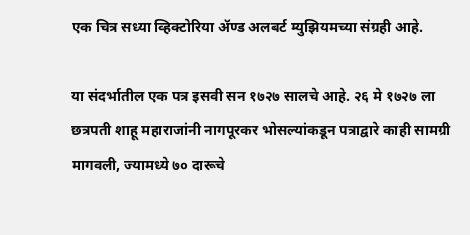एक चित्र सध्या व्हिक्टोरिया ॲण्ड अलबर्ट म्युझियमच्या संग्रही आहे.

या संदर्भातील एक पत्र इसवी सन १७२७ सालचे आहे. २६ मे १७२७ ला छत्रपती शाहू महाराजांनी नागपूरकर भोसल्यांकडून पत्राद्वारे काही सामग्री मागवली, ज्यामध्ये ७० दारूचे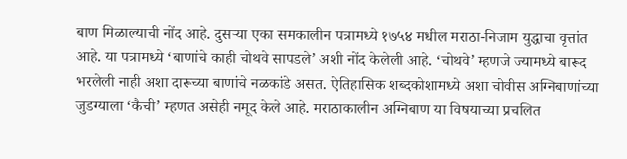बाण मिळाल्याची नोंद आहे. दुसर्‍या एका समकालीन पत्रामध्ये १७५४ मधील मराठा-निजाम युद्धाचा वृत्तांत आहे. या पत्रामध्ये ‘बाणांचे काही चोथवे सापडले’ अशी नोंद केलेली आहे. ‘चोथवे’ म्हणजे ज्यामध्ये बारूद भरलेली नाही अशा दारूच्या बाणांचे नळकांडे असत. ऐतिहासिक शब्दकोशामध्ये अशा चोवीस अग्निबाणांच्या जुडग्याला ‘कैची’ म्हणत असेही नमूद केले आहे. मराठाकालीन अग्निबाण या विषयाच्या प्रचलित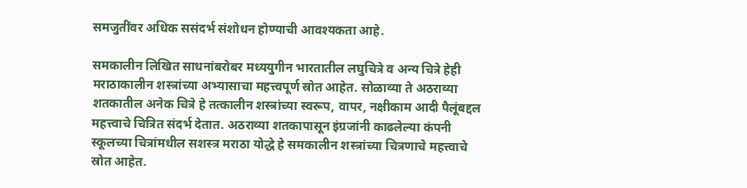समजुतींवर अधिक ससंदर्भ संशोधन होण्याची आवश्यकता आहे.

समकालीन लिखित साधनांबरोबर मध्ययुगीन भारतातील लघुचित्रे व अन्य चित्रे हेही मराठाकालीन शस्त्रांच्या अभ्यासाचा महत्त्वपूर्ण स्रोत आहेत. सोळाव्या ते अठराव्या शतकातील अनेक चित्रे हे तत्कालीन शस्त्रांच्या स्वरूप, वापर, नक्षीकाम आदी पैलूंबद्दल महत्त्वाचे चित्रित संदर्भ देतात. अठराव्या शतकापासून इंग्रजांनी काढलेल्या कंपनी स्कूलच्या चित्रांमधील सशस्त्र मराठा योद्धे हे समकालीन शस्त्रांच्या चित्रणाचे महत्त्वाचे स्रोत आहेत.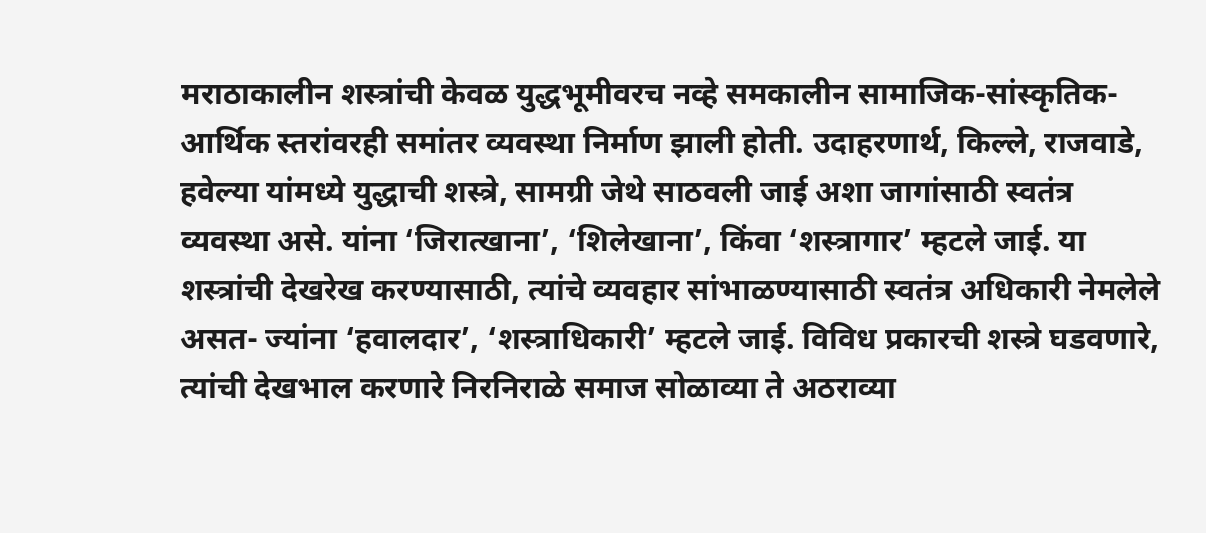मराठाकालीन शस्त्रांची केवळ युद्धभूमीवरच नव्हे समकालीन सामाजिक-सांस्कृतिक-आर्थिक स्तरांवरही समांतर व्यवस्था निर्माण झाली होती. उदाहरणार्थ, किल्ले, राजवाडे, हवेल्या यांमध्ये युद्धाची शस्त्रे, सामग्री जेथे साठवली जाई अशा जागांसाठी स्वतंत्र व्यवस्था असे. यांना ‘जिरात्खाना’, ‘शिलेखाना’, किंवा ‘शस्त्रागार’ म्हटले जाई. या शस्त्रांची देखरेख करण्यासाठी, त्यांचे व्यवहार सांभाळण्यासाठी स्वतंत्र अधिकारी नेमलेले असत- ज्यांना ‘हवालदार’, ‘शस्त्राधिकारी’ म्हटले जाई. विविध प्रकारची शस्त्रे घडवणारे, त्यांची देखभाल करणारे निरनिराळे समाज सोळाव्या ते अठराव्या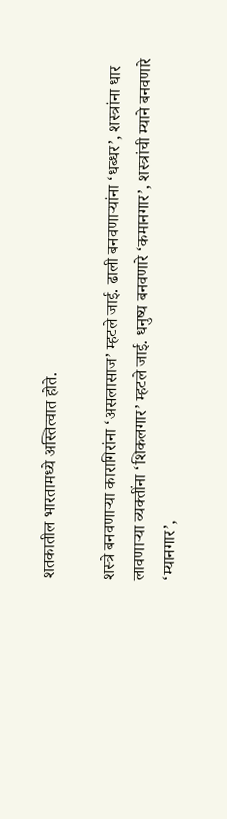शतकातील भारतामध्ये अस्तित्वात होते.

शस्त्रे बनवणार्‍या कारागिरांना ‘असलासाज’ म्हटले जाई. ढाली बनवणार्‍यांना ‘धब्धर’, शस्त्रांना धार लावणार्‍या व्यक्तींना ‘शिकलगार’ म्हटले जाई. धनुष्य बनवणारे ‘कमानगार’, शस्त्रांची म्याने बनवणारे ‘म्यानगार’,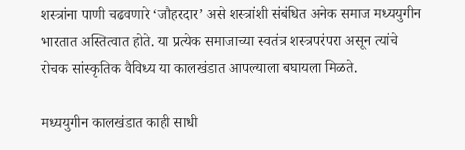शस्त्रांना पाणी चढवणारे ‘जौहरदार’ असे शस्त्रांशी संबंधित अनेक समाज मध्ययुगीन भारतात अस्तित्वात होते. या प्रत्येक समाजाच्या स्वतंत्र शस्त्रपरंपरा असून त्यांचे रोचक सांस्कृतिक वैविध्य या कालखंडात आपल्याला बघायला मिळते.

मध्ययुगीन कालखंडात काही साधी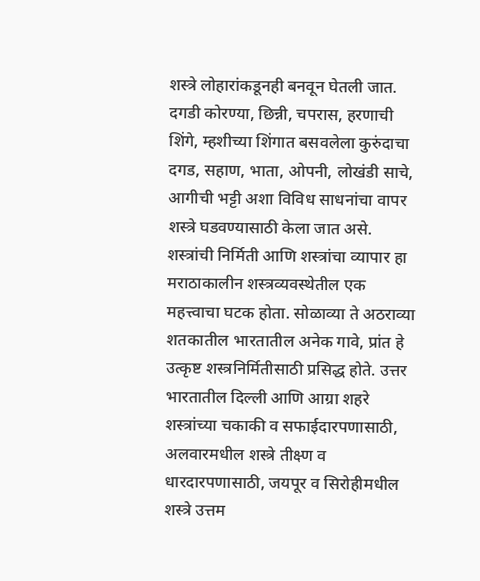शस्त्रे लोहारांकडूनही बनवून घेतली जात. दगडी कोरण्या, छिन्नी, चपरास, हरणाची शिंगे, म्हशीच्या शिंगात बसवलेला कुरुंदाचा दगड, सहाण, भाता, ओपनी, लोखंडी साचे, आगीची भट्टी अशा विविध साधनांचा वापर शस्त्रे घडवण्यासाठी केला जात असे. शस्त्रांची निर्मिती आणि शस्त्रांचा व्यापार हा मराठाकालीन शस्त्रव्यवस्थेतील एक महत्त्वाचा घटक होता. सोळाव्या ते अठराव्या शतकातील भारतातील अनेक गावे, प्रांत हे उत्कृष्ट शस्त्रनिर्मितीसाठी प्रसिद्ध होते. उत्तर भारतातील दिल्ली आणि आग्रा शहरे शस्त्रांच्या चकाकी व सफाईदारपणासाठी, अलवारमधील शस्त्रे तीक्ष्ण व धारदारपणासाठी, जयपूर व सिरोहीमधील शस्त्रे उत्तम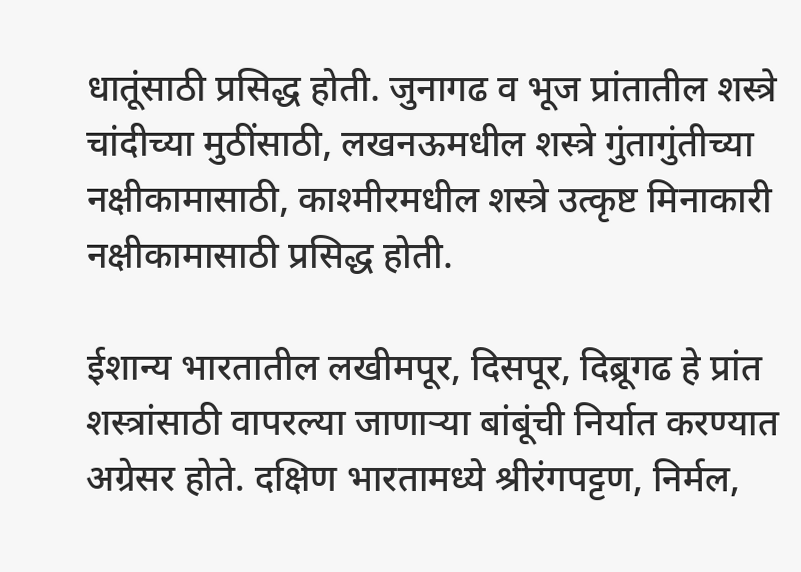धातूंसाठी प्रसिद्ध होती. जुनागढ व भूज प्रांतातील शस्त्रे चांदीच्या मुठींसाठी, लखनऊमधील शस्त्रे गुंतागुंतीच्या नक्षीकामासाठी, काश्मीरमधील शस्त्रे उत्कृष्ट मिनाकारी नक्षीकामासाठी प्रसिद्ध होती.

ईशान्य भारतातील लखीमपूर, दिसपूर, दिब्रूगढ हे प्रांत शस्त्रांसाठी वापरल्या जाणार्‍या बांबूंची निर्यात करण्यात अग्रेसर होते. दक्षिण भारतामध्ये श्रीरंगपट्टण, निर्मल,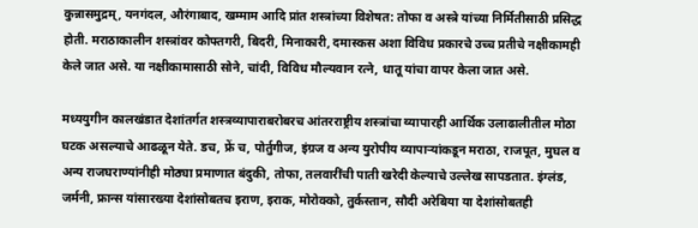कुन्नासमुद्रम्, यनगंदल, औरंगाबाद, खम्माम आदि प्रांत शस्त्रांच्या विशेषत: तोफा व अस्त्रे यांच्या निर्मितीसाठी प्रसिद्ध होती. मराठाकालीन शस्त्रांवर कोफ्तगरी, बिदरी, मिनाकारी, दमास्कस अशा विविध प्रकारचे उच्च प्रतीचे नक्षीकामही केले जात असे. या नक्षीकामासाठी सोने, चांदी, विविध मौल्यवान रत्ने, धातू यांचा वापर केला जात असे.

मध्ययुगीन कालखंडात देशांतर्गत शस्त्रव्यापाराबरोबरच आंतरराष्ट्रीय शस्त्रांचा व्यापारही आर्थिक उलाढालीतील मोठा घटक असल्याचे आढळून येते. डच, फ्रें च, पोर्तुगीज, इंग्रज व अन्य युरोपीय व्यापार्‍यांकडून मराठा, राजपूत, मुघल व अन्य राजघराण्यांनीही मोठ्या प्रमाणात बंदुकी, तोफा, तलवारींची पाती खरेदी केल्याचे उल्लेख सापडतात. इंग्लंड, जर्मनी, फ्रान्स यांसारख्या देशांसोबतच इराण, इराक, मोरोक्को, तुर्कस्तान, सौदी अरेबिया या देशांसोबतही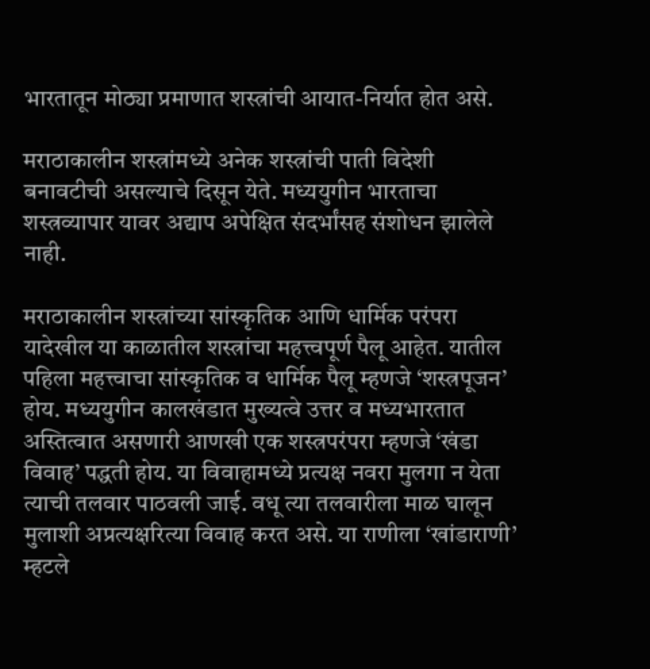भारतातून मोठ्या प्रमाणात शस्त्रांची आयात-निर्यात होत असे.

मराठाकालीन शस्त्रांमध्ये अनेक शस्त्रांची पाती विदेशी बनावटीची असल्याचे दिसून येते. मध्ययुगीन भारताचा शस्त्रव्यापार यावर अद्याप अपेक्षित संदर्भांसह संशोधन झालेले नाही.

मराठाकालीन शस्त्रांच्या सांस्कृतिक आणि धार्मिक परंपरा यादेखील या काळातील शस्त्रांचा महत्त्वपूर्ण पैलू आहेत. यातील पहिला महत्त्वाचा सांस्कृतिक व धार्मिक पैलू म्हणजे ‘शस्त्रपूजन’ होय. मध्ययुगीन कालखंडात मुख्यत्वे उत्तर व मध्यभारतात अस्तित्वात असणारी आणखी एक शस्त्रपरंपरा म्हणजे ‘खंडा विवाह’ पद्धती होय. या विवाहामध्ये प्रत्यक्ष नवरा मुलगा न येता त्याची तलवार पाठवली जाई. वधू त्या तलवारीला माळ घालून मुलाशी अप्रत्यक्षरित्या विवाह करत असे. या राणीला ‘खांडाराणी’ म्हटले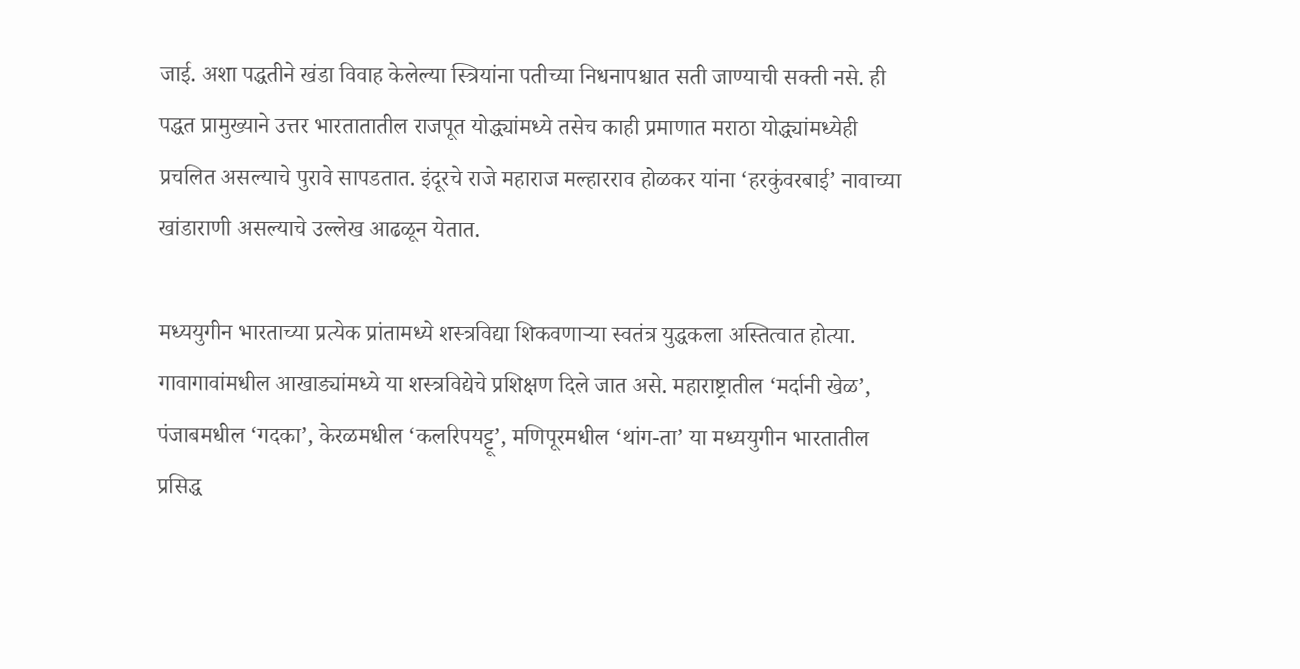जाई. अशा पद्धतीने खंडा विवाह केलेल्या स्त्रियांना पतीच्या निधनापश्चात सती जाण्याची सक्ती नसे. ही पद्धत प्रामुख्याने उत्तर भारतातातील राजपूत योद्ध्यांमध्ये तसेच काही प्रमाणात मराठा योद्ध्यांमध्येही प्रचलित असल्याचे पुरावे सापडतात. इंदूरचे राजे महाराज मल्हारराव होळकर यांना ‘हरकुंवरबाई’ नावाच्या खांडाराणी असल्याचे उल्लेख आढळून येतात.

मध्ययुगीन भारताच्या प्रत्येक प्रांतामध्ये शस्त्रविद्या शिकवणार्‍या स्वतंत्र युद्धकला अस्तित्वात होत्या. गावागावांमधील आखाड्यांमध्ये या शस्त्रविद्येचे प्रशिक्षण दिले जात असे. महाराष्ट्रातील ‘मर्दानी खेळ’, पंजाबमधील ‘गदका’, केरळमधील ‘कलरिपयट्टू’, मणिपूरमधील ‘थांग-ता’ या मध्ययुगीन भारतातील प्रसिद्ध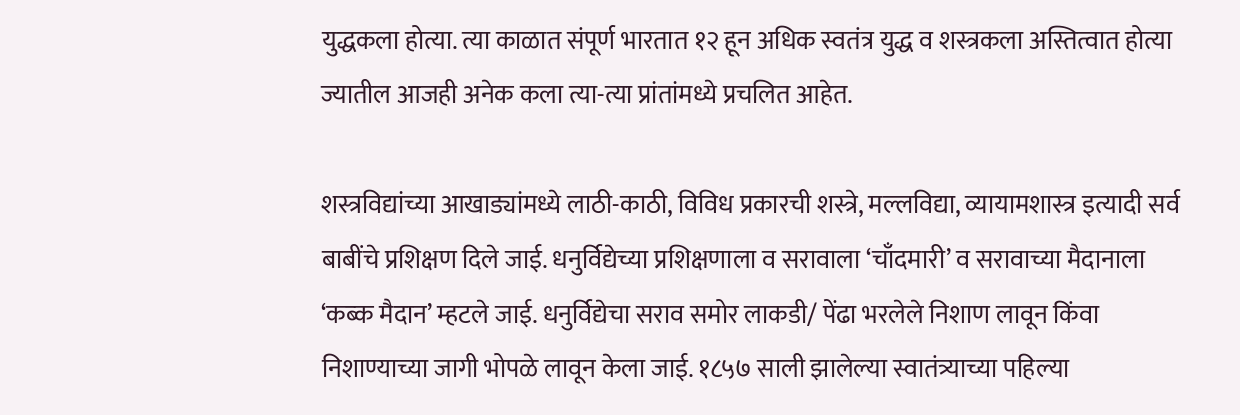युद्धकला होत्या. त्या काळात संपूर्ण भारतात १२ हून अधिक स्वतंत्र युद्ध व शस्त्रकला अस्तित्वात होत्या ज्यातील आजही अनेक कला त्या-त्या प्रांतांमध्ये प्रचलित आहेत.

शस्त्रविद्यांच्या आखाड्यांमध्ये लाठी-काठी, विविध प्रकारची शस्त्रे, मल्लविद्या, व्यायामशास्त्र इत्यादी सर्व बाबींचे प्रशिक्षण दिले जाई. धनुर्विद्येच्या प्रशिक्षणाला व सरावाला ‘चाँदमारी’ व सरावाच्या मैदानाला ‘कब्क मैदान’ म्हटले जाई. धनुर्विद्येचा सराव समोर लाकडी/ पेंढा भरलेले निशाण लावून किंवा निशाण्याच्या जागी भोपळे लावून केला जाई. १८५७ साली झालेल्या स्वातंत्र्याच्या पहिल्या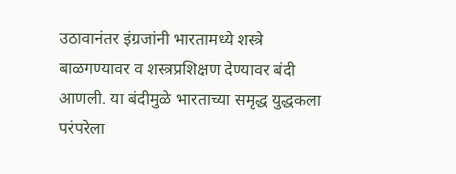उठावानंतर इंग्रजांनी भारतामध्ये शस्त्रे बाळगण्यावर व शस्त्रप्रशिक्षण देण्यावर बंदी आणली. या बंदीमुळे भारताच्या समृद्ध युद्धकला परंपरेला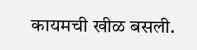कायमची खीळ बसली.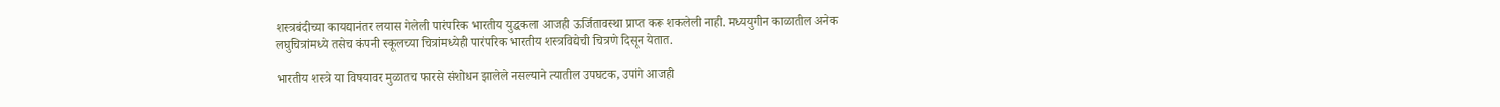शस्त्रबंदीच्या कायद्यानंतर लयास गेलेली पारंपरिक भारतीय युद्धकला आजही ऊर्जितावस्था प्राप्त करू शकलेली नाही. मध्ययुगीन काळातील अनेक लघुचित्रांमध्ये तसेच कंपनी स्कूलच्या चित्रांमध्येही पारंपरिक भारतीय शस्त्रविद्येची चित्रणे दिसून येतात.

भारतीय शस्त्रे या विषयावर मुळातच फारसे संशोधन झालेले नसल्याने त्यातील उपघटक, उपांगे आजही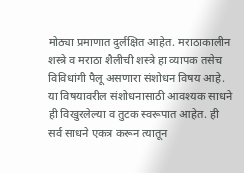मोठ्या प्रमाणात दुर्लक्षित आहेत. मराठाकालीन शस्त्रे व मराठा शैलीची शस्त्रे हा व्यापक तसेच विविधांगी पैलू असणारा संशोधन विषय आहे. या विषयावरील संशोधनासाठी आवश्यक साधने ही विखुरलेल्या व तुटक स्वरूपात आहेत. ही सर्व साधने एकत्र करून त्यातून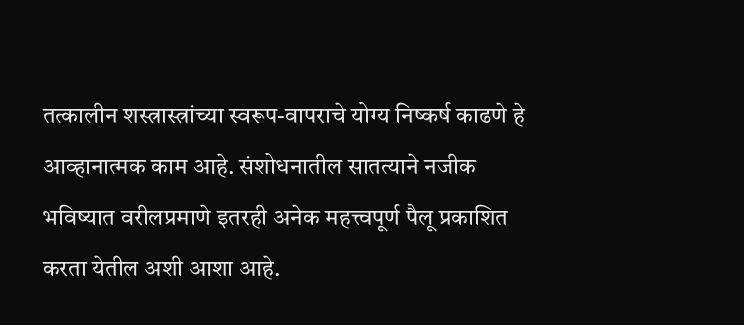तत्कालीन शस्त्रास्त्रांच्या स्वरूप-वापराचे योग्य निष्कर्ष काढणे हे आव्हानात्मक काम आहे. संशोधनातील सातत्याने नजीक भविष्यात वरीलप्रमाणे इतरही अनेक महत्त्वपूर्ण पैलू प्रकाशित करता येतील अशी आशा आहे.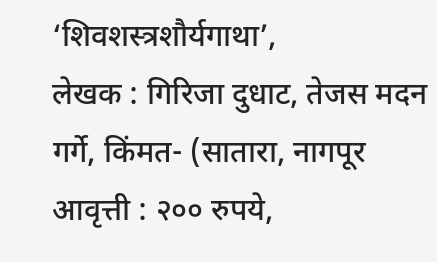‘शिवशस्त्रशौर्यगाथा’,
लेखक : गिरिजा दुधाट, तेजस मदन गर्गे, किंमत- (सातारा, नागपूर आवृत्ती : २०० रुपये,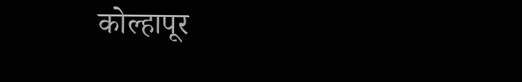कोल्हापूर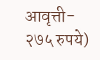आवृत्ती- २७५ रुपये)